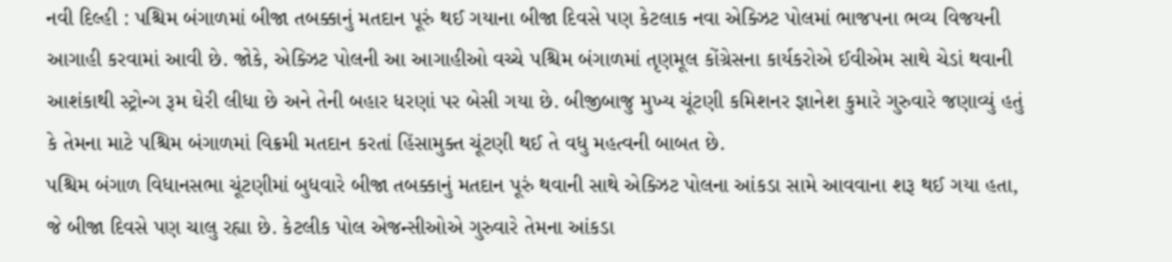નવી દિલ્હી : પશ્ચિમ બંગાળમાં બીજા તબક્કાનું મતદાન પૂરું થઈ ગયાના બીજા દિવસે પણ કેટલાક નવા એક્ઝિટ પોલમાં ભાજપના ભવ્ય વિજયની આગાહી કરવામાં આવી છે. જોકે, એક્ઝિટ પોલની આ આગાહીઓ વચ્ચે પશ્ચિમ બંગાળમાં તૃણમૂલ કોંગ્રેસના કાર્યકરોએ ઈવીએમ સાથે ચેડાં થવાની આશંકાથી સ્ટ્રોન્ગ રૂમ ઘેરી લીધા છે અને તેની બહાર ધરણાં પર બેસી ગયા છે. બીજીબાજુ મુખ્ય ચૂંટણી કમિશનર જ્ઞાનેશ કુમારે ગુરુવારે જણાવ્યું હતું કે તેમના માટે પશ્ચિમ બંગાળમાં વિક્રમી મતદાન કરતાં હિંસામુક્ત ચૂંટણી થઈ તે વધુ મહત્વની બાબત છે.
પશ્ચિમ બંગાળ વિધાનસભા ચૂંટણીમાં બુધવારે બીજા તબક્કાનું મતદાન પૂરું થવાની સાથે એક્ઝિટ પોલના આંકડા સામે આવવાના શરૂ થઈ ગયા હતા, જે બીજા દિવસે પણ ચાલુ રહ્યા છે. કેટલીક પોલ એજન્સીઓએ ગુરુવારે તેમના આંકડા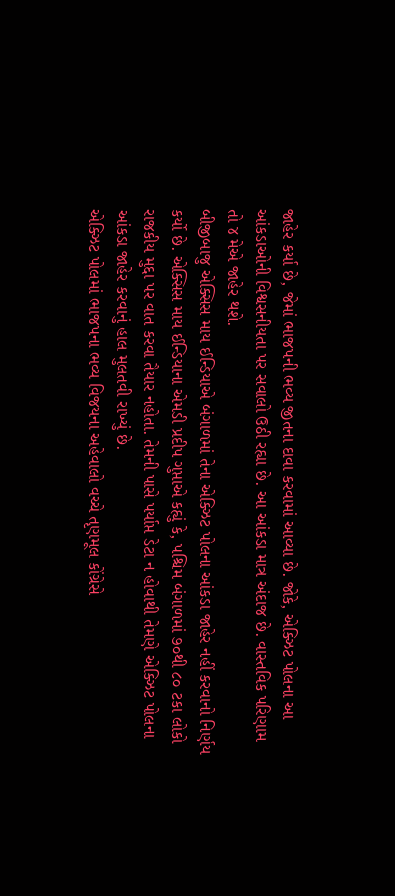જાહેર કર્યા છે, જેમાં ભાજપની ભવ્ય જીતના દાવા કરવામાં આવ્યા છે. જોકે, એક્ઝિટ પોલના આ આંકડાઓની વિશ્વસનીયતા પર સવાલો ઉઠી રહ્યા છે. આ આંકડા માત્ર અંદાજ છે. વાસ્તવિક પરિણામ તો ૪ મેએ જાહેર થશે.
બીજીબાજુ એક્સિસ માય ઈન્ડિયાએ બંગાળમાં તેના એક્ઝિટ પોલના આંકડા જાહેર નહીં કરવાનો નિર્ણય કર્યો છે. એક્સિસ માય ઈન્ડિયાના એમડી પ્રદીપ ગુપ્તાએ કહ્યું કે, પશ્ચિમ બંગાળમાં ૭૦થી ૮૦ ટકા લોકો રાજકીય મુદ્દા પર વાત કરવા તૈયાર નહોતા. તેમની પાસે પર્યાપ્ત ડેટા ન હોવાથી તેમણે એક્ઝિટ પોલના આંકડા જાહેર કરવાનું હાલ મુલતવી રાખ્યું છે.
એક્ઝિટ પોલમાં ભાજપના ભવ્ય વિજયના અહેવાલો વચ્ચે તૃણમૂલ કોંગ્રેસે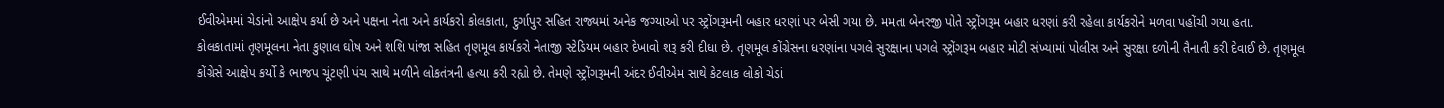ઈવીએમમાં ચેડાંનો આક્ષેપ કર્યા છે અને પક્ષના નેતા અને કાર્યકરો કોલકાતા, દુર્ગાપુર સહિત રાજ્યમાં અનેક જગ્યાઓ પર સ્ટ્રોંગરૂમની બહાર ધરણાં પર બેસી ગયા છે. મમતા બેનરજી પોતે સ્ટ્રોંગરૂમ બહાર ધરણાં કરી રહેલા કાર્યકરોને મળવા પહોંચી ગયા હતા.
કોલકાતામાં તૃણમૂલના નેતા કુણાલ ઘોષ અને શશિ પાંજા સહિત તૃણમૂલ કાર્યકરો નેતાજી સ્ટેડિયમ બહાર દેખાવો શરૂ કરી દીધા છે. તૃણમૂલ કોંગ્રેસના ધરણાંના પગલે સુરક્ષાના પગલે સ્ટ્રોંગરૂમ બહાર મોટી સંખ્યામાં પોલીસ અને સુરક્ષા દળોની તૈનાતી કરી દેવાઈ છે. તૃણમૂલ કોંગ્રેસે આક્ષેપ કર્યો કે ભાજપ ચૂંટણી પંચ સાથે મળીને લોકતંત્રની હત્યા કરી રહ્યો છે. તેમણે સ્ટ્રોંગરૂમની અંદર ઈવીએમ સાથે કેટલાક લોકો ચેડાં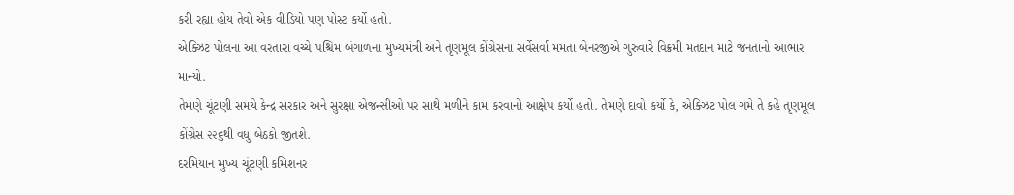કરી રહ્યા હોય તેવો એક વીડિયો પણ પોસ્ટ કર્યો હતો.
એક્ઝિટ પોલના આ વરતારા વચ્ચે પશ્ચિમ બંગાળના મુખ્યમંત્રી અને તૃણમૂલ કોંગ્રેસના સર્વેસર્વા મમતા બેનરજીએ ગુરુવારે વિક્રમી મતદાન માટે જનતાનો આભાર માન્યો.
તેમણે ચૂંટણી સમયે કેન્દ્ર સરકાર અને સુરક્ષા એજન્સીઓ પર સાથે મળીને કામ કરવાનો આક્ષેપ કર્યો હતો. તેમણે દાવો કર્યો કે, એક્ઝિટ પોલ ગમે તે કહે તૃણમૂલ કોંગ્રેસ ૨૨૬થી વધુ બેઠકો જીતશે.
દરમિયાન મુખ્ય ચૂંટણી કમિશનર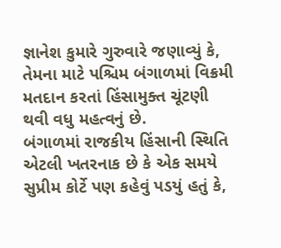જ્ઞાનેશ કુમારે ગુરુવારે જણાવ્યું કે, તેમના માટે પશ્ચિમ બંગાળમાં વિક્રમી મતદાન કરતાં હિંસામુક્ત ચૂંટણી થવી વધુ મહત્વનું છે.
બંગાળમાં રાજકીય હિંસાની સ્થિતિ એટલી ખતરનાક છે કે એક સમયે સુપ્રીમ કોર્ટે પણ કહેવું પડયું હતું કે,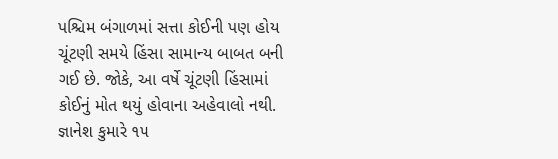પશ્ચિમ બંગાળમાં સત્તા કોઈની પણ હોય ચૂંટણી સમયે હિંસા સામાન્ય બાબત બની ગઈ છે. જોકે, આ વર્ષે ચૂંટણી હિંસામાં કોઈનું મોત થયું હોવાના અહેવાલો નથી. જ્ઞાનેશ કુમારે ૧૫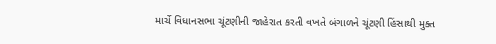માર્ચે વિધાનસભા ચૂંટણીની જાહેરાત કરતી વખતે બંગાળને ચૂંટણી હિંસાથી મુક્ત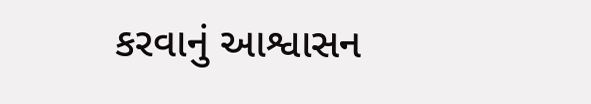કરવાનું આશ્વાસન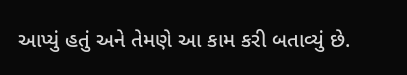આપ્યું હતું અને તેમણે આ કામ કરી બતાવ્યું છે.